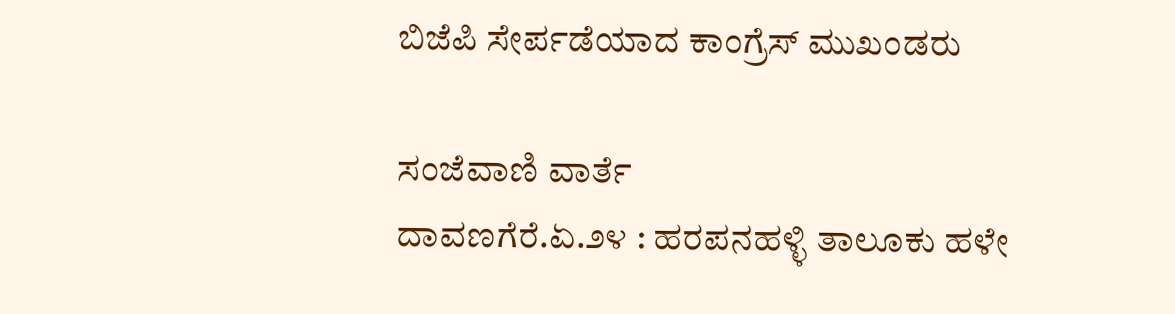ಬಿಜೆಪಿ ಸೇರ್ಪಡೆಯಾದ ಕಾಂಗ್ರೆಸ್ ಮುಖಂಡರು

ಸಂಜೆವಾಣಿ ವಾರ್ತೆ
ದಾವಣಗೆರೆ.ಏ.೨೪ : ಹರಪನಹಳ್ಳಿ ತಾಲೂಕು ಹಳೇ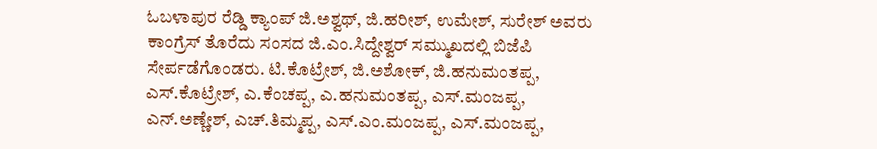ಓಬಳಾಪುರ ರೆಡ್ಡಿ ಕ್ಯಾಂಪ್ ಜಿ.ಅಶ್ವಥ್, ಜಿ.ಹರೀಶ್, ಉಮೇಶ್, ಸುರೇಶ್ ಅವರು ಕಾಂಗ್ರೆಸ್ ತೊರೆದು ಸಂಸದ ಜಿ.ಎಂ.ಸಿದ್ದೇಶ್ವರ್ ಸಮ್ಮುಖದಲ್ಲಿ ಬಿಜೆಪಿ ಸೇರ್ಪಡೆಗೊಂಡರು. ಟಿ.ಕೊಟ್ರೇಶ್, ಜಿ.ಅಶೋಕ್, ಜಿ.ಹನುಮಂತಪ್ಪ, ಎಸ್.ಕೊಟ್ರೇಶ್, ಎ.ಕೆಂಚಪ್ಪ, ಎ.ಹನುಮಂತಪ್ಪ, ಎಸ್.ಮಂಜಪ್ಪ, ಎನ್.ಅಣ್ಣೇಶ್, ಎಚ್.ತಿಮ್ಮಪ್ಪ, ಎಸ್.ಎಂ.ಮಂಜಪ್ಪ, ಎಸ್.ಮಂಜಪ್ಪ,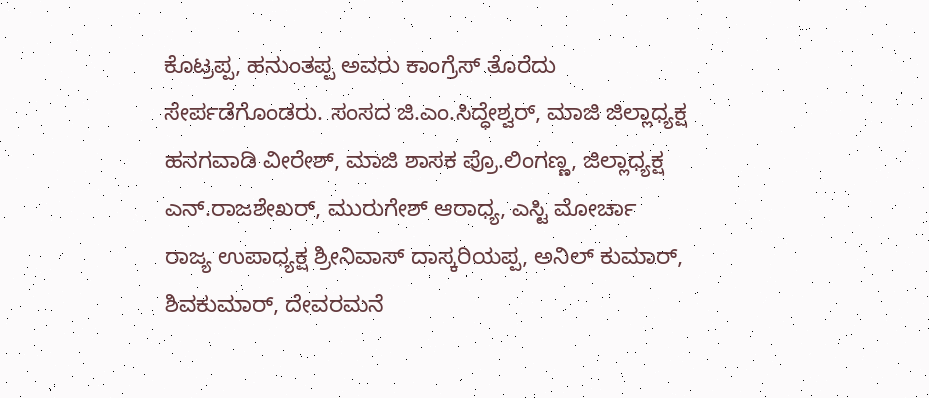ಕೊಟ್ರಪ್ಪ, ಹನುಂತಪ್ಪ ಅವರು ಕಾಂಗ್ರೆಸ್ ತೊರೆದು ಸೇರ್ಪಡೆಗೊಂಡರು. ಸಂಸದ ಜಿ.ಎಂ.ಸಿದ್ಧೇಶ್ವರ್, ಮಾಜಿ ಜಿಲ್ಲಾಧ್ಯಕ್ಷ ಹನಗವಾಡಿ ವೀರೇಶ್, ಮಾಜಿ ಶಾಸಕ ಪ್ರೊ.ಲಿಂಗಣ್ಣ, ಜಿಲ್ಲಾಧ್ಯಕ್ಷ ಎನ್.ರಾಜಶೇಖರ್, ಮುರುಗೇಶ್ ಆರಾಧ್ಯ, ಎಸ್ಟಿ ಮೋರ್ಚಾ ರಾಜ್ಯ ಉಪಾಧ್ಯಕ್ಷ ಶ್ರೀನಿವಾಸ್ ದಾಸ್ಕರಿಯಪ್ಪ, ಅನಿಲ್ ಕುಮಾರ್, ಶಿವಕುಮಾರ್, ದೇವರಮನೆ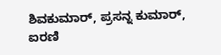ಶಿವಕುಮಾರ್, ಪ್ರಸನ್ನ ಕುಮಾರ್, ಐರಣಿ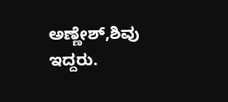ಅಣ್ಣೇಶ್,ಶಿವು ಇದ್ದರು.